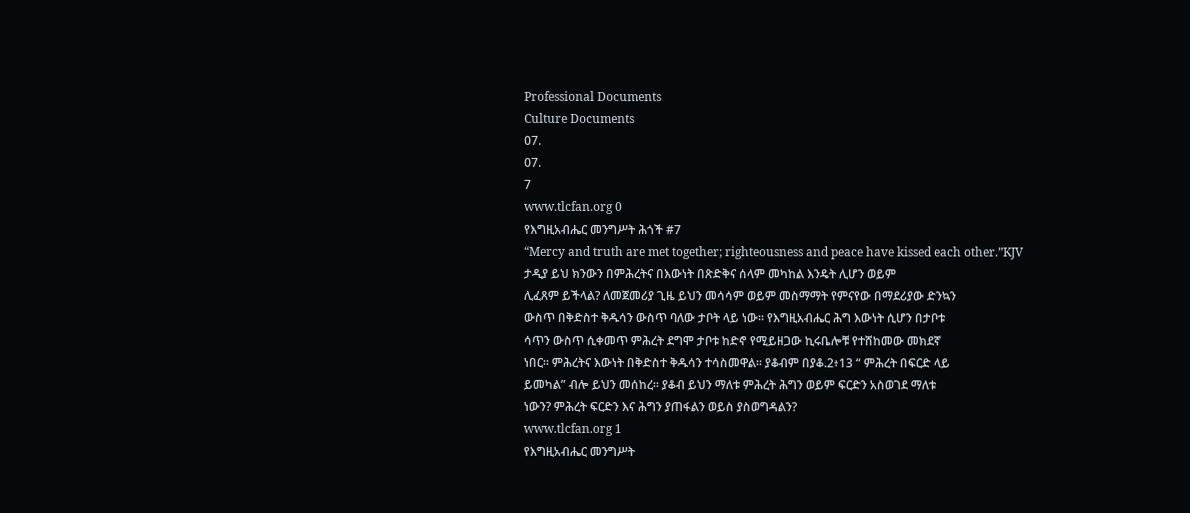Professional Documents
Culture Documents
07.
07.
7
www.tlcfan.org 0
የእግዚአብሔር መንግሥት ሕጎች #7
“Mercy and truth are met together; righteousness and peace have kissed each other.”KJV
ታዲያ ይህ ክንውን በምሕረትና በእውነት በጽድቅና ሰላም መካከል እንዴት ሊሆን ወይም
ሊፈጸም ይችላል? ለመጀመሪያ ጊዜ ይህን መሳሳም ወይም መስማማት የምናየው በማደሪያው ድንኳን
ውስጥ በቅድስተ ቅዱሳን ውስጥ ባለው ታቦት ላይ ነው። የእግዚአብሔር ሕግ እውነት ሲሆን በታቦቱ
ሳጥን ውስጥ ሲቀመጥ ምሕረት ደግሞ ታቦቱ ከድኖ የሚይዘጋው ኪሩቤሎቹ የተሸከመው መክደኛ
ነበር። ምሕረትና እውነት በቅድስተ ቅዱሳን ተሳስመዋል። ያቆብም በያቆ.2፥13 “ ምሕረት በፍርድ ላይ
ይመካል” ብሎ ይህን መሰከረ። ያቆብ ይህን ማለቱ ምሕረት ሕግን ወይም ፍርድን አስወገደ ማለቱ
ነውን? ምሕረት ፍርድን እና ሕግን ያጠፋልን ወይስ ያስወግዳልን?
www.tlcfan.org 1
የእግዚአብሔር መንግሥት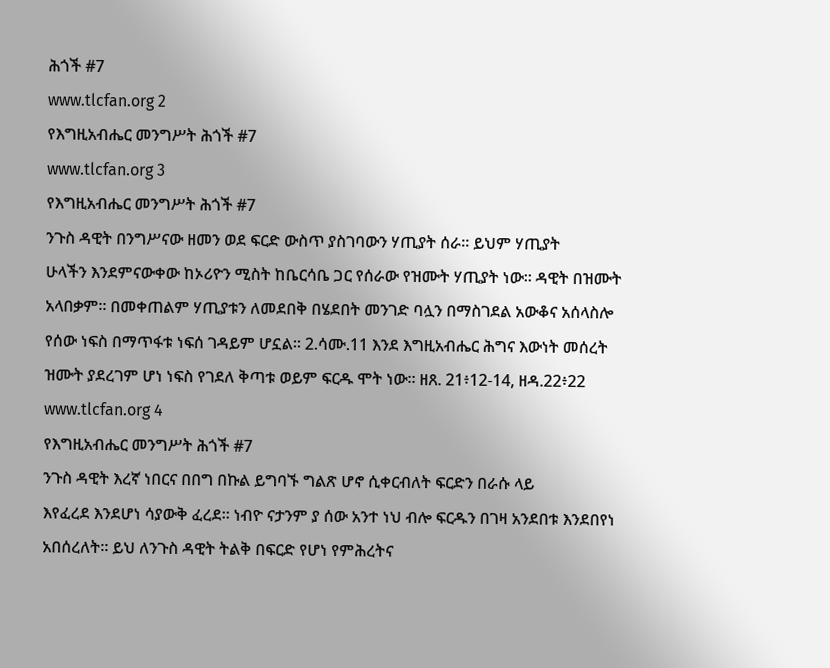ሕጎች #7
www.tlcfan.org 2
የእግዚአብሔር መንግሥት ሕጎች #7
www.tlcfan.org 3
የእግዚአብሔር መንግሥት ሕጎች #7
ንጉስ ዳዊት በንግሥናው ዘመን ወደ ፍርድ ውስጥ ያስገባውን ሃጢያት ሰራ። ይህም ሃጢያት
ሁላችን እንደምናውቀው ከኦሪዮን ሚስት ከቤርሳቤ ጋር የሰራው የዝሙት ሃጢያት ነው። ዳዊት በዝሙት
አላበቃም። በመቀጠልም ሃጢያቱን ለመደበቅ በሄደበት መንገድ ባሏን በማስገደል አውቆና አሰላስሎ
የሰው ነፍስ በማጥፋቱ ነፍሰ ገዳይም ሆኗል። 2.ሳሙ.11 እንደ እግዚአብሔር ሕግና እውነት መሰረት
ዝሙት ያደረገም ሆነ ነፍስ የገደለ ቅጣቱ ወይም ፍርዱ ሞት ነው። ዘጸ. 21፥12-14, ዘዳ.22፥22
www.tlcfan.org 4
የእግዚአብሔር መንግሥት ሕጎች #7
ንጉስ ዳዊት እረኛ ነበርና በበግ በኩል ይግባኙ ግልጽ ሆኖ ሲቀርብለት ፍርድን በራሱ ላይ
እየፈረደ እንደሆነ ሳያውቅ ፈረደ። ነብዮ ናታንም ያ ሰው አንተ ነህ ብሎ ፍርዱን በገዛ አንደበቱ እንደበየነ
አበሰረለት። ይህ ለንጉስ ዳዊት ትልቅ በፍርድ የሆነ የምሕረትና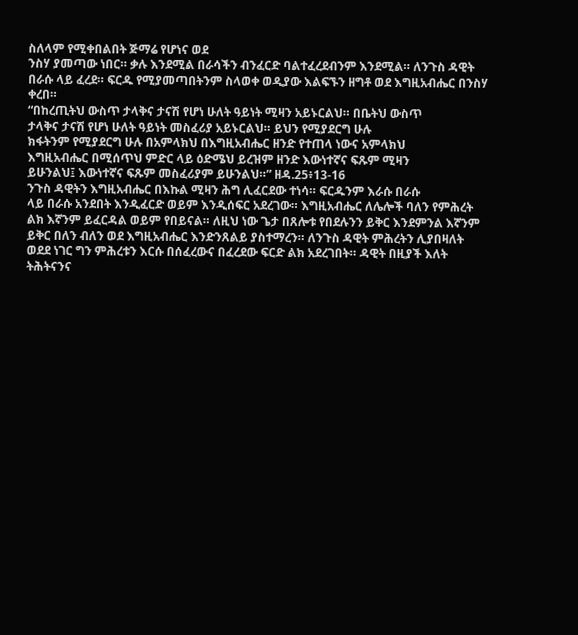ስለላም የሚቀበልበት ጅማሬ የሆነና ወደ
ንስሃ ያመጣው ነበር። ቃሉ እንደሚል በራሳችን ብንፈርድ ባልተፈረደብንም እንደሚል። ለንጉስ ዳዊት
በራሱ ላይ ፈረደ። ፍርዱ የሚያመጣበትንም ስላወቀ ወዲያው እልፍኙን ዘግቶ ወደ እግዚአብሔር በንስሃ
ቀረበ።
“በከረጢትህ ውስጥ ታላቅና ታናሽ የሆነ ሁለት ዓይነት ሚዛን አይኑርልህ። በቤትህ ውስጥ
ታላቅና ታናሽ የሆነ ሁለት ዓይነት መስፈሪያ አይኑርልህ። ይህን የሚያደርግ ሁሉ
ክፋትንም የሚያደርግ ሁሉ በአምላክህ በእግዚአብሔር ዘንድ የተጠላ ነውና አምላክህ
እግዚአብሔር በሚሰጥህ ምድር ላይ ዕድሜህ ይረዝም ዘንድ እውነተኛና ፍጹም ሚዛን
ይሁንልህ፤ እውነተኛና ፍጹም መስፈሪያም ይሁንልህ።” ዘዳ.25፥13-16
ንጉስ ዳዊትን እግዚአብሔር በእኩል ሚዛን ሕግ ሊፈርደው ተነሳ። ፍርዱንም እራሱ በራሱ
ላይ በራሱ አንደበት እንዲፈርድ ወይም እንዲሰፍር አደረገው። እግዚአብሔር ለሌሎች ባለን የምሕረት
ልክ እኛንም ይፈርዳል ወይም የበይናል። ለዚህ ነው ጌታ በጸሎቱ የበደሉንን ይቅር እንደምንል እኛንም
ይቅር በለን ብለን ወደ እግዚአብሔር እንድንጸልይ ያስተማረን። ለንጉስ ዳዊት ምሕረትን ሊያበዛለት
ወደደ ነገር ግን ምሕረቱን እርሱ በሰፈረውና በፈረደው ፍርድ ልክ አደረገበት። ዳዊት በዚያች እለት
ትሕትናንና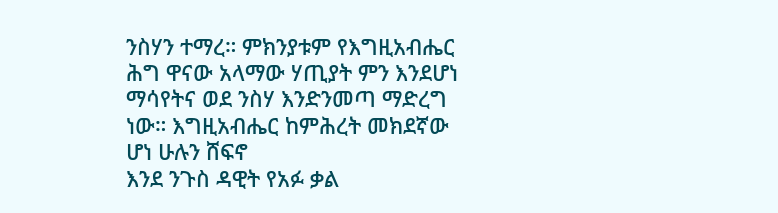ንስሃን ተማረ። ምክንያቱም የእግዚአብሔር ሕግ ዋናው አላማው ሃጢያት ምን እንደሆነ
ማሳየትና ወደ ንስሃ እንድንመጣ ማድረግ ነው። እግዚአብሔር ከምሕረት መክደኛው ሆነ ሁሉን ሸፍኖ
እንደ ንጉስ ዳዊት የአፉ ቃል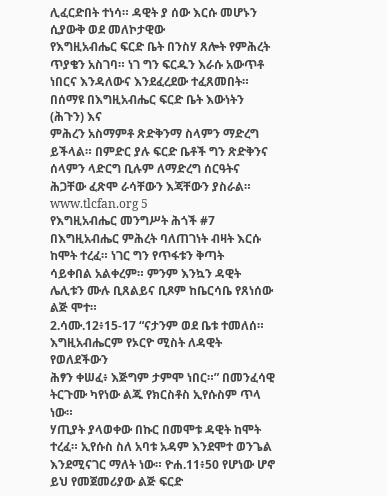ሊፈርድበት ተነሳ። ዳዊት ያ ሰው እርሱ መሆኑን ሲያውቅ ወደ መለኮታዊው
የእግዚአብሔር ፍርድ ቤት በንስሃ ጸሎት የምሕረት ጥያቄን አስገባ። ነገ ግን ፍርዱን እራሱ አውጥቶ
ነበርና እንዳለውና እንደፈረደው ተፈጸመበት። በሰማዩ በእግዚአብሔር ፍርድ ቤት እውነትን (ሕጉን) እና
ምሕረን አስማምቶ ጽድቅንማ ስላምን ማድረግ ይችላል። በምድር ያሉ ፍርድ ቤቶች ግን ጽድቅንና
ሰላምን ላድርግ ቢሉም ለማድረግ ሰርዓትና ሕጋቸው ፈጽሞ ራሳቸውን እጃቸውን ያስራል።
www.tlcfan.org 5
የእግዚአብሔር መንግሥት ሕጎች #7
በእግዚአብሔር ምሕረት ባለጠገነት ብዛት እርሱ ከሞት ተረፈ። ነገር ግን የጥፋቱን ቅጣት
ሳይቀበል አልቀረም። ምንም እንኳን ዳዊት ሌሊቱን ሙሉ ቢጸልይና ቢጾም ከቤርሳቤ የጸነሰው ልጅ ሞተ።
2.ሳሙ.12፥15-17 “ናታንም ወደ ቤቱ ተመለሰ። እግዚአብሔርም የኦርዮ ሚስት ለዳዊት የወለደችውን
ሕፃን ቀሠፈ፥ እጅግም ታምሞ ነበር።” በመንፈሳዊ ትርጉሙ ካየነው ልጁ የክርስቶስ ኢየሱስም ጥላ ነው።
ሃጢያት ያላወቀው በኩር በመሞቱ ዳዊት ከሞት ተረፈ። ኢየሱስ ስለ አባቱ አዳም እንደሞተ ወንጌል
እንደሚናገር ማለት ነው። ዮሐ.11፥50 የሆነው ሆኖ ይህ የመጀመሪያው ልጅ ፍርድ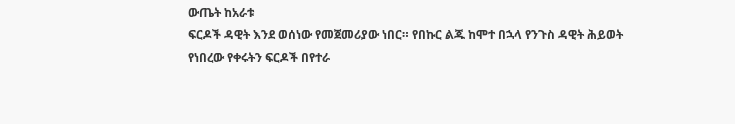ውጤት ከአራቱ
ፍርዶች ዳዊት እንደ ወሰነው የመጀመሪያው ነበር። የበኩር ልጁ ከሞተ በኋላ የንጉስ ዳዊት ሕይወት
የነበረው የቀሩትን ፍርዶች በየተራ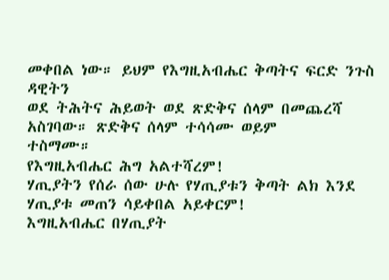መቀበል ነው። ይህም የእግዚአብሔር ቅጣትና ፍርድ ንጉስ ዳዊትን
ወደ ትሕትና ሕይወት ወደ ጽድቅና ሰላም በመጨረሻ አስገባው። ጽድቅና ሰላም ተሳሳሙ ወይም
ተስማሙ።
የእግዚአብሔር ሕግ አልተሻረም!
ሃጢያትን የሰራ ሰው ሁሉ የሃጢያቱን ቅጣት ልክ እንደ ሃጢያቱ መጠን ሳይቀበል አይቀርም!
እግዚአብሔር በሃጢያት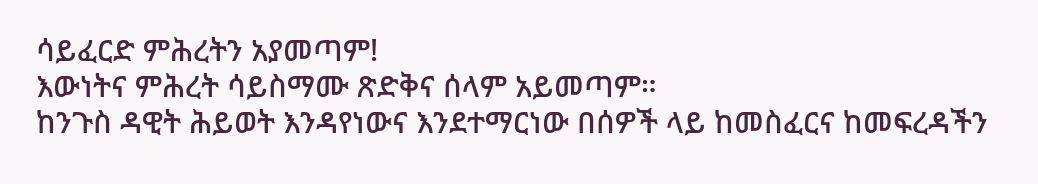ሳይፈርድ ምሕረትን አያመጣም!
እውነትና ምሕረት ሳይስማሙ ጽድቅና ሰላም አይመጣም።
ከንጉስ ዳዊት ሕይወት እንዳየነውና እንደተማርነው በሰዎች ላይ ከመስፈርና ከመፍረዳችን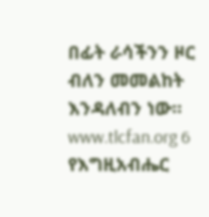በፊት ራሳችንን ዞር ብለን መመልከት እንዳለብን ነው።
www.tlcfan.org 6
የእግዚአብሔር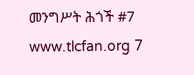መንግሥት ሕጎች #7
www.tlcfan.org 7